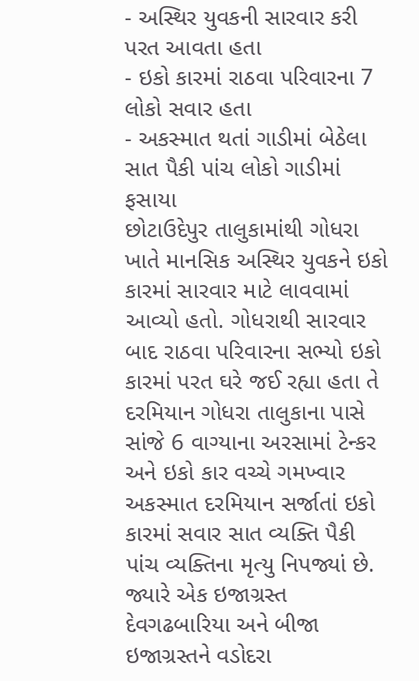- અસ્થિર યુવકની સારવાર કરી પરત આવતા હતા
- ઇકો કારમાં રાઠવા પરિવારના 7 લોકો સવાર હતા
- અકસ્માત થતાં ગાડીમાં બેઠેલા સાત પૈકી પાંચ લોકો ગાડીમાં ફસાયા
છોટાઉદેપુર તાલુકામાંથી ગોધરા ખાતે માનસિક અસ્થિર યુવકને ઇકો કારમાં સારવાર માટે લાવવામાં આવ્યો હતો. ગોધરાથી સારવાર બાદ રાઠવા પરિવારના સભ્યો ઇકો કારમાં પરત ઘરે જઈ રહ્યા હતા તે દરમિયાન ગોધરા તાલુકાના પાસે સાંજે 6 વાગ્યાના અરસામાં ટેન્કર અને ઇકો કાર વચ્ચે ગમખ્વાર અકસ્માત દરમિયાન સર્જાતાં ઇકો કારમાં સવાર સાત વ્યક્તિ પૈકી પાંચ વ્યક્તિના મૃત્યુ નિપજ્યાં છે. જ્યારે એક ઇજાગ્રસ્ત દેવગઢબારિયા અને બીજા ઇજાગ્રસ્તને વડોદરા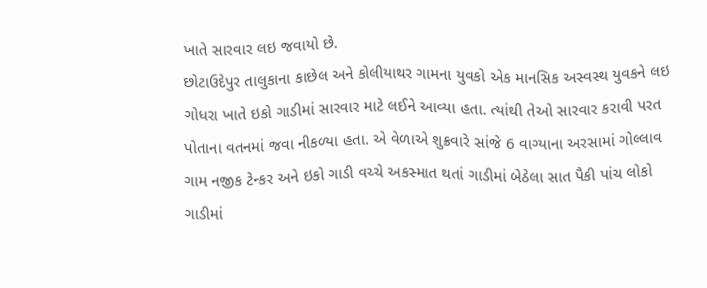ખાતે સારવાર લઇ જવાયો છે.
છોટાઉદેપુર તાલુકાના કાછેલ અને કોલીયાથર ગામના યુવકો એક માનસિક અસ્વસ્થ યુવકને લઇ ગોધરા ખાતે ઇકો ગાડીમાં સારવાર માટે લઈને આવ્યા હતા. ત્યાંથી તેઓ સારવાર કરાવી પરત પોતાના વતનમાં જવા નીકળ્યા હતા. એ વેળાએ શુક્રવારે સાંજે 6 વાગ્યાના અરસામાં ગોલ્લાવ ગામ નજીક ટેન્કર અને ઇકો ગાડી વચ્ચે અકસ્માત થતાં ગાડીમાં બેઠેલા સાત પૈકી પાંચ લોકો ગાડીમાં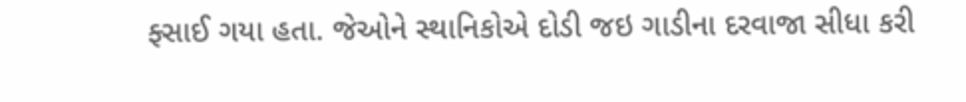ફ્સાઈ ગયા હતા. જેઓને સ્થાનિકોએ દોડી જઇ ગાડીના દરવાજા સીધા કરી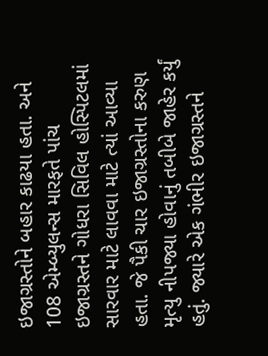ઇજાગ્રસ્તોને બહાર કાઢયા હતા. અને 108 એમ્બ્યુલન્સ મારફતે પાંચ ઇજાગ્રસ્તને ગોધરા સિવિલ હોસ્પિટલમાં સારવાર માટે લાવવા માટે ત્યાં આવ્યા હતા. જે પૈકી ચાર ઇજાગ્રસ્તોના કરુણ મૃત્યુ નીપજ્યા હોવાનું તબીબે જાહેર કર્યું હતું. જ્યારે એક ગંભીર ઇજાગ્રસ્તને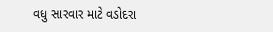વધુ સારવાર માટે વડોદરા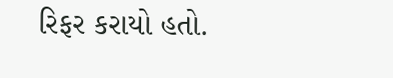રિફર કરાયો હતો.